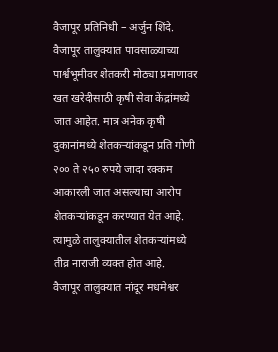वैजापूर प्रतिनिधी – अर्जुन शिंदे.
वैजापूर तालुक्यात पावसाळ्याच्या पार्श्वभूमीवर शेतकरी मोठ्या प्रमाणावर खत खरेदीसाठी कृषी सेवा केंद्रांमध्ये जात आहेत. मात्र अनेक कृषी दुकानांमध्ये शेतकऱ्यांकडून प्रति गोणी २०० ते २५० रुपये जादा रक्कम आकारली जात असल्याचा आरोप शेतकऱ्यांकडून करण्यात येत आहे. त्यामुळे तालुक्यातील शेतकऱ्यांमध्ये तीव्र नाराजी व्यक्त होत आहे.
वैजापूर तालुक्यात नांदूर मधमेश्वर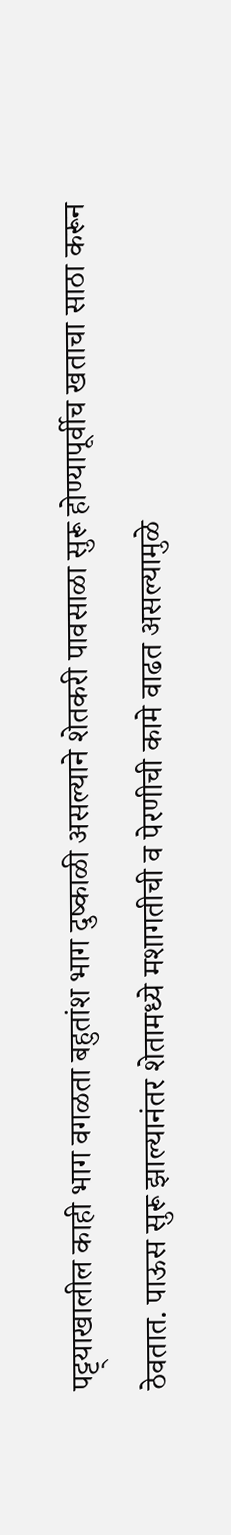पट्ट्याखालील काही भाग वगळता बहुतांश भाग दुष्काळी असल्याने शेतकरी पावसाळा सुरू होण्यापूर्वीच खताचा साठा करून ठेवतात. पाऊस सुरू झाल्यानंतर शेतामध्ये मशागतीची व पेरणीची कामे वाढत असल्यामुळे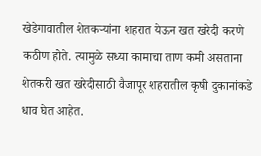खेडेगावातील शेतकऱ्यांना शहरात येऊन खत खरेदी करणे कठीण होते. त्यामुळे सध्या कामाचा ताण कमी असताना शेतकरी खत खरेदीसाठी वैजापूर शहरातील कृषी दुकानांकडे धाव घेत आहेत.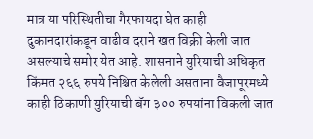मात्र या परिस्थितीचा गैरफायदा घेत काही दुकानदारांकडून वाढीव दराने खत विक्री केली जात असल्याचे समोर येत आहे. शासनाने युरियाची अधिकृत किंमत २६६ रुपये निश्चित केलेली असताना वैजापूरमध्ये काही ठिकाणी युरियाची बॅग ३०० रुपयांना विकली जात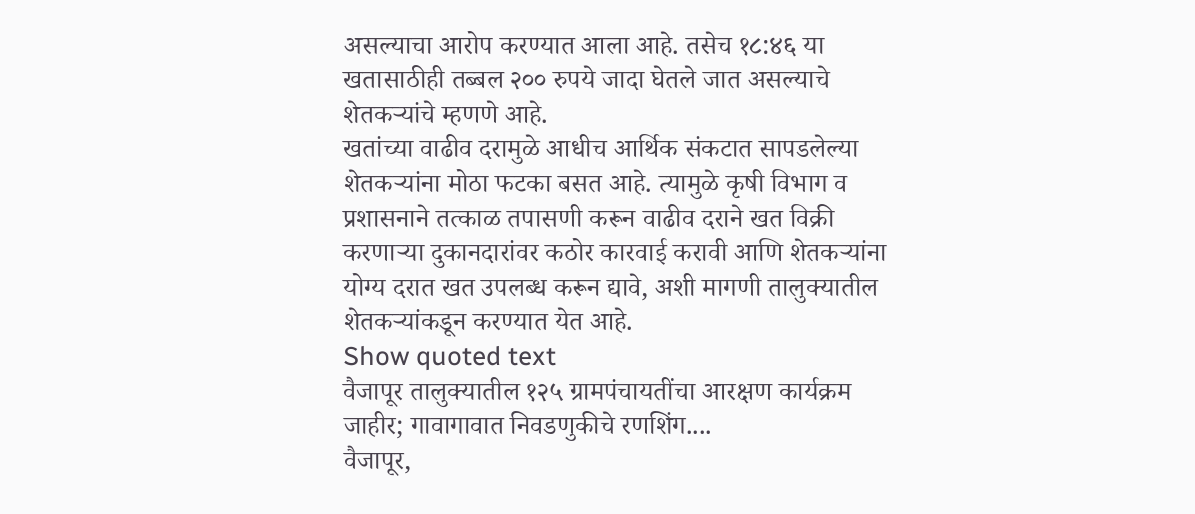असल्याचा आरोप करण्यात आला आहे. तसेच १८:४६ या खतासाठीही तब्बल २०० रुपये जादा घेतले जात असल्याचे शेतकऱ्यांचे म्हणणे आहे.
खतांच्या वाढीव दरामुळे आधीच आर्थिक संकटात सापडलेल्या शेतकऱ्यांना मोठा फटका बसत आहे. त्यामुळे कृषी विभाग व प्रशासनाने तत्काळ तपासणी करून वाढीव दराने खत विक्री करणाऱ्या दुकानदारांवर कठोर कारवाई करावी आणि शेतकऱ्यांना योग्य दरात खत उपलब्ध करून द्यावे, अशी मागणी तालुक्यातील शेतकऱ्यांकडून करण्यात येत आहे.
Show quoted text
वैजापूर तालुक्यातील १२५ ग्रामपंचायतींचा आरक्षण कार्यक्रम जाहीर; गावागावात निवडणुकीचे रणशिंग....
वैजापूर,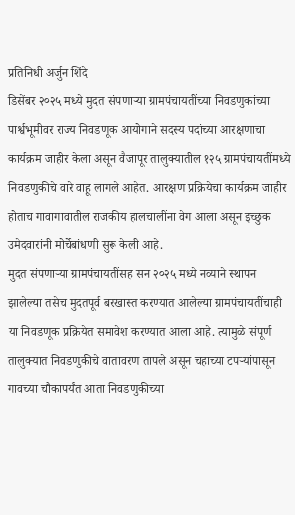प्रतिनिधी अर्जुन शिंदे
डिसेंबर २०२५ मध्ये मुदत संपणाऱ्या ग्रामपंचायतींच्या निवडणुकांच्या पार्श्वभूमीवर राज्य निवडणूक आयोगाने सदस्य पदांच्या आरक्षणाचा कार्यक्रम जाहीर केला असून वैजापूर तालुक्यातील १२५ ग्रामपंचायतींमध्ये निवडणुकीचे वारे वाहू लागले आहेत. आरक्षण प्रक्रियेचा कार्यक्रम जाहीर होताच गावागावातील राजकीय हालचालींना वेग आला असून इच्छुक उमेदवारांनी मोर्चेबांधणी सुरू केली आहे.
मुदत संपणाऱ्या ग्रामपंचायतींसह सन २०२५ मध्ये नव्याने स्थापन झालेल्या तसेच मुदतपूर्व बरखास्त करण्यात आलेल्या ग्रामपंचायतींचाही या निवडणूक प्रक्रियेत समावेश करण्यात आला आहे. त्यामुळे संपूर्ण तालुक्यात निवडणुकीचे वातावरण तापले असून चहाच्या टपऱ्यांपासून गावच्या चौकापर्यंत आता निवडणुकीच्या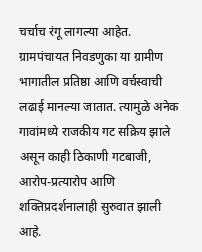चर्चाच रंगू लागल्या आहेत.
ग्रामपंचायत निवडणुका या ग्रामीण भागातील प्रतिष्ठा आणि वर्चस्वाची लढाई मानल्या जातात. त्यामुळे अनेक गावांमध्ये राजकीय गट सक्रिय झाले असून काही ठिकाणी गटबाजी, आरोप-प्रत्यारोप आणि शक्तिप्रदर्शनालाही सुरुवात झाली आहे.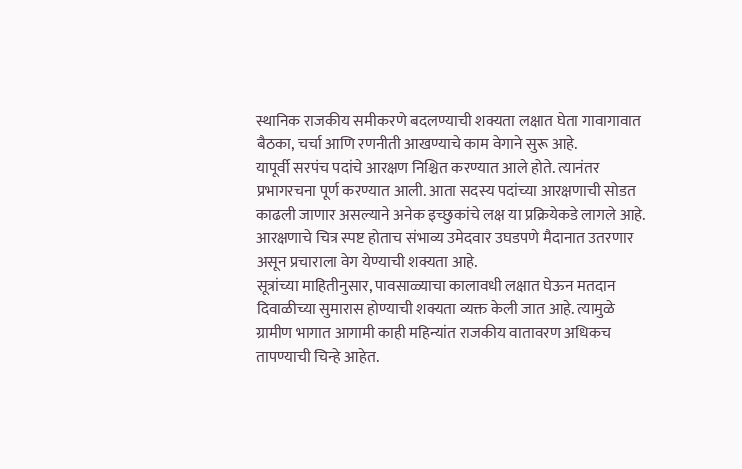स्थानिक राजकीय समीकरणे बदलण्याची शक्यता लक्षात घेता गावागावात बैठका, चर्चा आणि रणनीती आखण्याचे काम वेगाने सुरू आहे.
यापूर्वी सरपंच पदांचे आरक्षण निश्चित करण्यात आले होते. त्यानंतर प्रभागरचना पूर्ण करण्यात आली. आता सदस्य पदांच्या आरक्षणाची सोडत काढली जाणार असल्याने अनेक इच्छुकांचे लक्ष या प्रक्रियेकडे लागले आहे. आरक्षणाचे चित्र स्पष्ट होताच संभाव्य उमेदवार उघडपणे मैदानात उतरणार असून प्रचाराला वेग येण्याची शक्यता आहे.
सूत्रांच्या माहितीनुसार, पावसाळ्याचा कालावधी लक्षात घेऊन मतदान दिवाळीच्या सुमारास होण्याची शक्यता व्यक्त केली जात आहे. त्यामुळे ग्रामीण भागात आगामी काही महिन्यांत राजकीय वातावरण अधिकच तापण्याची चिन्हे आहेत.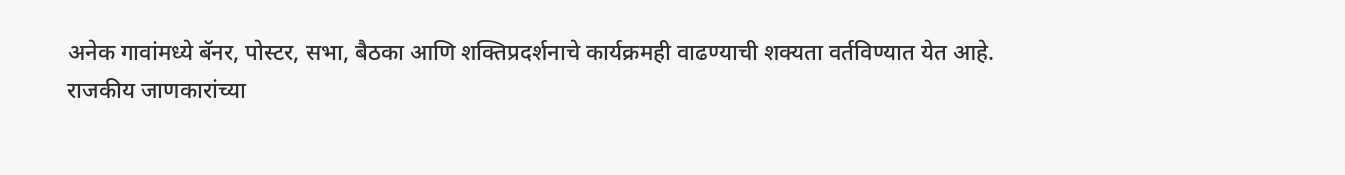अनेक गावांमध्ये बॅनर, पोस्टर, सभा, बैठका आणि शक्तिप्रदर्शनाचे कार्यक्रमही वाढण्याची शक्यता वर्तविण्यात येत आहे.
राजकीय जाणकारांच्या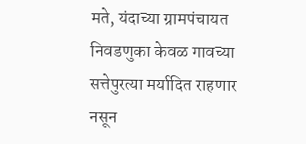मते, यंदाच्या ग्रामपंचायत निवडणुका केवळ गावच्या सत्तेपुरत्या मर्यादित राहणार नसून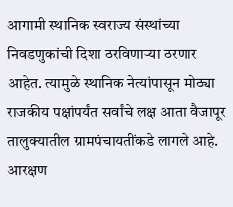आगामी स्थानिक स्वराज्य संस्थांच्या निवडणुकांची दिशा ठरविणाऱ्या ठरणार आहेत. त्यामुळे स्थानिक नेत्यांपासून मोठ्या राजकीय पक्षांपर्यंत सर्वांचे लक्ष आता वैजापूर तालुक्यातील ग्रामपंचायतींकडे लागले आहे.
आरक्षण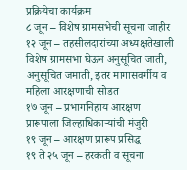प्रक्रियेचा कार्यक्रम
८ जून – विशेष ग्रामसभेची सूचना जाहीर
१२ जून – तहसीलदारांच्या अध्यक्षतेखाली विशेष ग्रामसभा घेऊन अनुसूचित जाती, अनुसूचित जमाती, इतर मागासवर्गीय व महिला आरक्षणाची सोडत
१७ जून – प्रभागनिहाय आरक्षण प्रारूपाला जिल्हाधिकाऱ्यांची मंजुरी
१९ जून – आरक्षण प्रारूप प्रसिद्ध
१९ ते २५ जून – हरकती व सूचना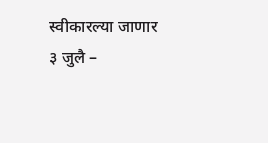स्वीकारल्या जाणार
३ जुलै –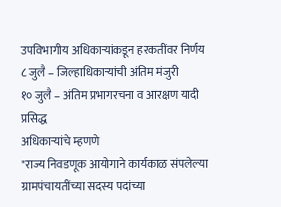उपविभागीय अधिकाऱ्यांकडून हरकतींवर निर्णय
८ जुलै – जिल्हाधिकाऱ्यांची अंतिम मंजुरी
१० जुलै – अंतिम प्रभागरचना व आरक्षण यादी प्रसिद्ध
अधिकाऱ्यांचे म्हणणे
"राज्य निवडणूक आयोगाने कार्यकाळ संपलेल्या ग्रामपंचायतींच्या सदस्य पदांच्या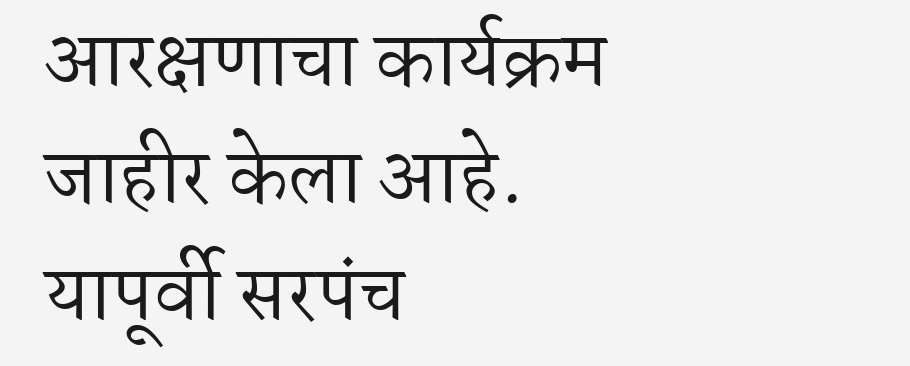आरक्षणाचा कार्यक्रम जाहीर केला आहे. यापूर्वी सरपंच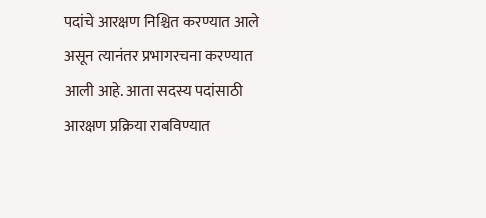पदांचे आरक्षण निश्चित करण्यात आले असून त्यानंतर प्रभागरचना करण्यात आली आहे. आता सदस्य पदांसाठी आरक्षण प्रक्रिया राबविण्यात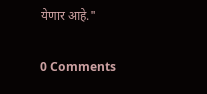येणार आहे."

0 Comments